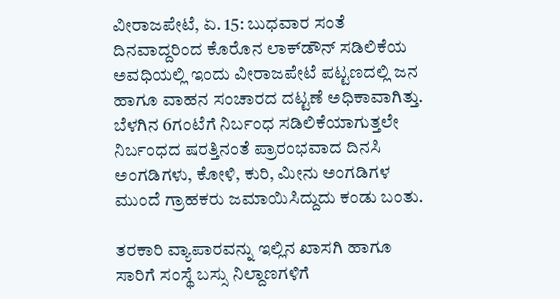ವೀರಾಜಪೇಟೆ, ಏ. 15: ಬುಧವಾರ ಸಂತೆ ದಿನವಾದ್ದರಿಂದ ಕೊರೊನ ಲಾಕ್‍ಡೌನ್ ಸಡಿಲಿಕೆಯ ಅವಧಿಯಲ್ಲಿ ಇಂದು ವೀರಾಜಪೇಟೆ ಪಟ್ಟಣದಲ್ಲಿ ಜನ ಹಾಗೂ ವಾಹನ ಸಂಚಾರದ ದಟ್ಟಣೆ ಅಧಿಕಾವಾಗಿತ್ತು. ಬೆಳಗಿನ 6ಗಂಟೆಗೆ ನಿರ್ಬಂಧ ಸಡಿಲಿಕೆಯಾಗುತ್ತಲೇ ನಿರ್ಬಂಧದ ಷರತ್ತಿನಂತೆ ಪ್ರಾರಂಭವಾದ ದಿನಸಿ ಅಂಗಡಿಗಳು, ಕೋಳಿ, ಕುರಿ, ಮೀನು ಅಂಗಡಿಗಳ ಮುಂದೆ ಗ್ರಾಹಕರು ಜಮಾಯಿಸಿದ್ದುದು ಕಂಡು ಬಂತು.

ತರಕಾರಿ ವ್ಯಾಪಾರವನ್ನು ಇಲ್ಲಿನ ಖಾಸಗಿ ಹಾಗೂ ಸಾರಿಗೆ ಸಂಸ್ಥೆ ಬಸ್ಸು ನಿಲ್ದಾಣಗಳಿಗೆ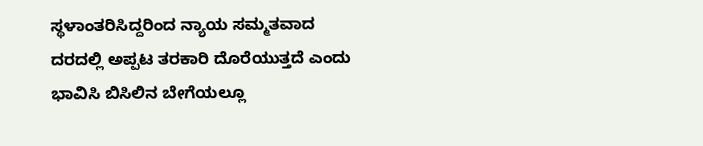ಸ್ಥಳಾಂತರಿಸಿದ್ದರಿಂದ ನ್ಯಾಯ ಸಮ್ಮತವಾದ ದರದಲ್ಲಿ ಅಪ್ಪಟ ತರಕಾರಿ ದೊರೆಯುತ್ತದೆ ಎಂದು ಭಾವಿಸಿ ಬಿಸಿಲಿನ ಬೇಗೆಯಲ್ಲೂ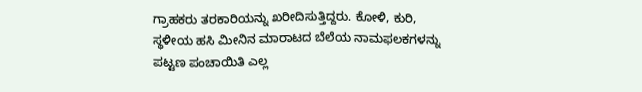ಗ್ರಾಹಕರು ತರಕಾರಿಯನ್ನು ಖರೀದಿಸುತ್ತಿದ್ದರು. ಕೋಳಿ, ಕುರಿ, ಸ್ಥಳೀಯ ಹಸಿ ಮೀನಿನ ಮಾರಾಟದ ಬೆಲೆಯ ನಾಮಫಲಕಗಳನ್ನು ಪಟ್ಟಣ ಪಂಚಾಯಿತಿ ಎಲ್ಲ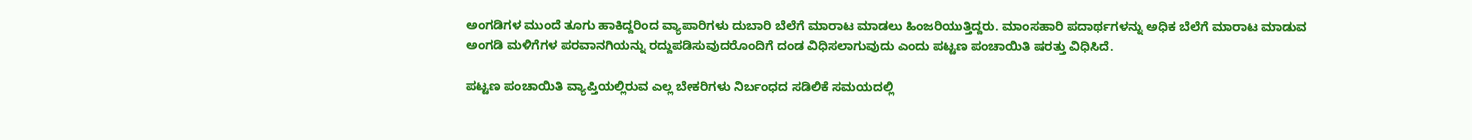ಅಂಗಡಿಗಳ ಮುಂದೆ ತೂಗು ಹಾಕಿದ್ದರಿಂದ ವ್ಯಾಪಾರಿಗಳು ದುಬಾರಿ ಬೆಲೆಗೆ ಮಾರಾಟ ಮಾಡಲು ಹಿಂಜರಿಯುತ್ತಿದ್ದರು. ಮಾಂಸಹಾರಿ ಪದಾರ್ಥಗಳನ್ನು ಅಧಿಕ ಬೆಲೆಗೆ ಮಾರಾಟ ಮಾಡುವ ಅಂಗಡಿ ಮಳಿಗೆಗಳ ಪರವಾನಗಿಯನ್ನು ರದ್ದುಪಡಿಸುವುದರೊಂದಿಗೆ ದಂಡ ವಿಧಿಸಲಾಗುವುದು ಎಂದು ಪಟ್ಟಣ ಪಂಚಾಯಿತಿ ಷರತ್ತು ವಿಧಿಸಿದೆ.

ಪಟ್ಟಣ ಪಂಚಾಯಿತಿ ವ್ಯಾಪ್ತಿಯಲ್ಲಿರುವ ಎಲ್ಲ ಬೇಕರಿಗಳು ನಿರ್ಬಂಧದ ಸಡಿಲಿಕೆ ಸಮಯದಲ್ಲಿ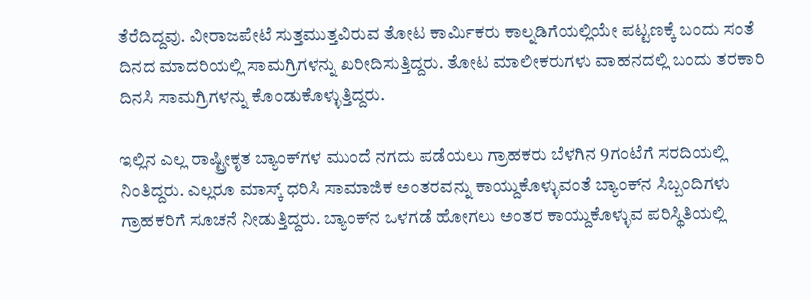ತೆರೆದಿದ್ದವು. ವೀರಾಜಪೇಟೆ ಸುತ್ತಮುತ್ತವಿರುವ ತೋಟ ಕಾರ್ಮಿಕರು ಕಾಲ್ನಡಿಗೆಯಲ್ಲಿಯೇ ಪಟ್ಟಣಕ್ಕೆ ಬಂದು ಸಂತೆ ದಿನದ ಮಾದರಿಯಲ್ಲಿ ಸಾಮಗ್ರಿಗಳನ್ನು ಖರೀದಿಸುತ್ತಿದ್ದರು. ತೋಟ ಮಾಲೀಕರುಗಳು ವಾಹನದಲ್ಲಿ ಬಂದು ತರಕಾರಿ ದಿನಸಿ ಸಾಮಗ್ರಿಗಳನ್ನು ಕೊಂಡುಕೊಳ್ಳುತ್ತಿದ್ದರು.

ಇಲ್ಲಿನ ಎಲ್ಲ ರಾಷ್ಟ್ರೀಕೃತ ಬ್ಯಾಂಕ್‍ಗಳ ಮುಂದೆ ನಗದು ಪಡೆಯಲು ಗ್ರಾಹಕರು ಬೆಳಗಿನ 9ಗಂಟೆಗೆ ಸರದಿಯಲ್ಲಿ ನಿಂತಿದ್ದರು. ಎಲ್ಲರೂ ಮಾಸ್ಕ್ ಧರಿಸಿ ಸಾಮಾಜಿಕ ಅಂತರವನ್ನು ಕಾಯ್ದುಕೊಳ್ಳುವಂತೆ ಬ್ಯಾಂಕ್‍ನ ಸಿಬ್ಬಂದಿಗಳು ಗ್ರಾಹಕರಿಗೆ ಸೂಚನೆ ನೀಡುತ್ತಿದ್ದರು. ಬ್ಯಾಂಕ್‍ನ ಒಳಗಡೆ ಹೋಗಲು ಅಂತರ ಕಾಯ್ದುಕೊಳ್ಳುವ ಪರಿಸ್ಥಿತಿಯಲ್ಲಿ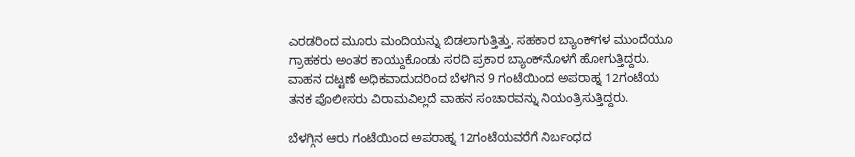ಎರಡರಿಂದ ಮೂರು ಮಂದಿಯನ್ನು ಬಿಡಲಾಗುತ್ತಿತ್ತು. ಸಹಕಾರ ಬ್ಯಾಂಕ್‍ಗಳ ಮುಂದೆಯೂ ಗ್ರಾಹಕರು ಅಂತರ ಕಾಯ್ದುಕೊಂಡು ಸರದಿ ಪ್ರಕಾರ ಬ್ಯಾಂಕ್‍ನೊಳಗೆ ಹೋಗುತ್ತಿದ್ದರು. ವಾಹನ ದಟ್ಟಣೆ ಅಧಿಕವಾದುದರಿಂದ ಬೆಳಗಿನ 9 ಗಂಟೆಯಿಂದ ಅಪರಾಹ್ನ 12ಗಂಟೆಯ ತನಕ ಪೊಲೀಸರು ವಿರಾಮವಿಲ್ಲದೆ ವಾಹನ ಸಂಚಾರವನ್ನು ನಿಯಂತ್ರಿಸುತ್ತಿದ್ದರು.

ಬೆಳಗ್ಗಿನ ಆರು ಗಂಟೆಯಿಂದ ಅಪರಾಹ್ನ 12ಗಂಟೆಯವರೆಗೆ ನಿರ್ಬಂಧದ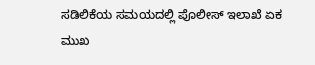ಸಡಿಲಿಕೆಯ ಸಮಯದಲ್ಲಿ ಪೊಲೀಸ್ ಇಲಾಖೆ ಏಕ ಮುಖ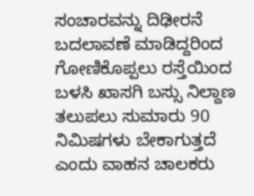ಸಂಚಾರವನ್ನು ದಿಢೀರನೆ ಬದಲಾವಣೆ ಮಾಡಿದ್ದರಿಂದ ಗೋಣಿಕೊಪ್ಪಲು ರಸ್ತೆಯಿಂದ ಬಳಸಿ ಖಾಸಗಿ ಬಸ್ಸು ನಿಲ್ದಾಣ ತಲುಪಲು ಸುಮಾರು 90 ನಿಮಿಷಗಳು ಬೇಕಾಗುತ್ತದೆ ಎಂದು ವಾಹನ ಚಾಲಕರು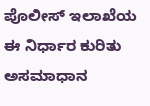ಪೊಲೀಸ್ ಇಲಾಖೆಯ ಈ ನಿರ್ಧಾರ ಕುರಿತು ಅಸಮಾಧಾನ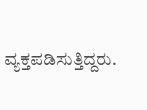ವ್ಯಕ್ತಪಡಿಸುತ್ತಿದ್ದರು.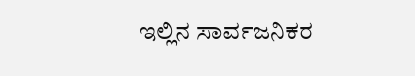ಇಲ್ಲಿನ ಸಾರ್ವಜನಿಕರ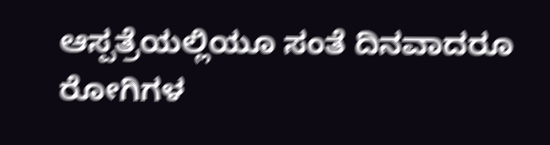ಆಸ್ಪತ್ರೆಯಲ್ಲಿಯೂ ಸಂತೆ ದಿನವಾದರೂ ರೋಗಿಗಳ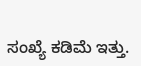ಸಂಖ್ಯೆ ಕಡಿಮೆ ಇತ್ತು.